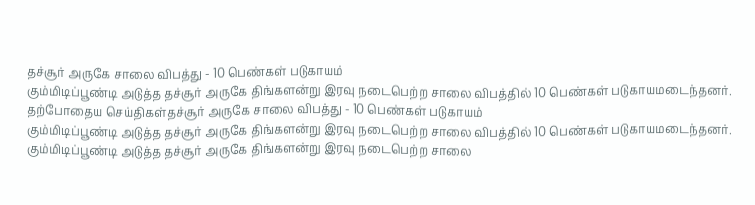தச்சூர் அருகே சாலை விபத்து - 10 பெண்கள் படுகாயம்
கும்மிடிப்பூண்டி அடுத்த தச்சூர் அருகே திங்களன்று இரவு நடைபெற்ற சாலை விபத்தில் 10 பெண்கள் படுகாயமடைந்தனர்.
தற்போதைய செய்திகள்தச்சூர் அருகே சாலை விபத்து - 10 பெண்கள் படுகாயம்
கும்மிடிப்பூண்டி அடுத்த தச்சூர் அருகே திங்களன்று இரவு நடைபெற்ற சாலை விபத்தில் 10 பெண்கள் படுகாயமடைந்தனர்.
கும்மிடிப்பூண்டி அடுத்த தச்சூர் அருகே திங்களன்று இரவு நடைபெற்ற சாலை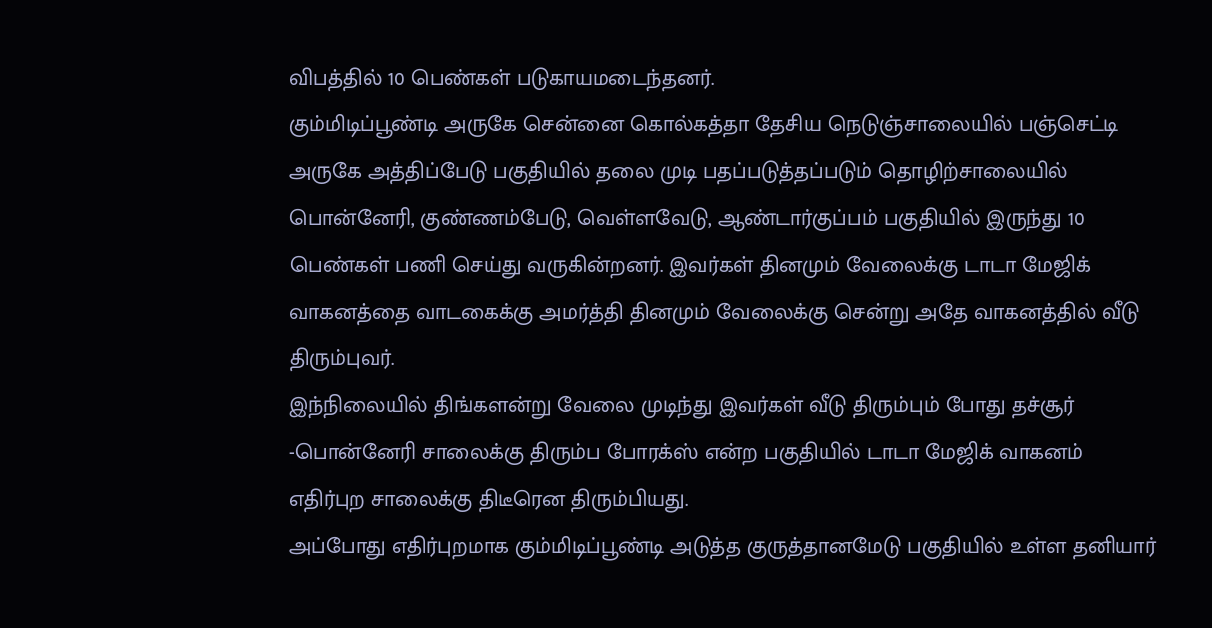விபத்தில் 10 பெண்கள் படுகாயமடைந்தனர்.
கும்மிடிப்பூண்டி அருகே சென்னை கொல்கத்தா தேசிய நெடுஞ்சாலையில் பஞ்செட்டி அருகே அத்திப்பேடு பகுதியில் தலை முடி பதப்படுத்தப்படும் தொழிற்சாலையில் பொன்னேரி, குண்ணம்பேடு, வெள்ளவேடு, ஆண்டார்குப்பம் பகுதியில் இருந்து 10 பெண்கள் பணி செய்து வருகின்றனர். இவர்கள் தினமும் வேலைக்கு டாடா மேஜிக் வாகனத்தை வாடகைக்கு அமர்த்தி தினமும் வேலைக்கு சென்று அதே வாகனத்தில் வீடு திரும்புவர்.
இந்நிலையில் திங்களன்று வேலை முடிந்து இவர்கள் வீடு திரும்பும் போது தச்சூர் -பொன்னேரி சாலைக்கு திரும்ப போரக்ஸ் என்ற பகுதியில் டாடா மேஜிக் வாகனம் எதிர்புற சாலைக்கு திடீரென திரும்பியது.
அப்போது எதிர்புறமாக கும்மிடிப்பூண்டி அடுத்த குருத்தானமேடு பகுதியில் உள்ள தனியார்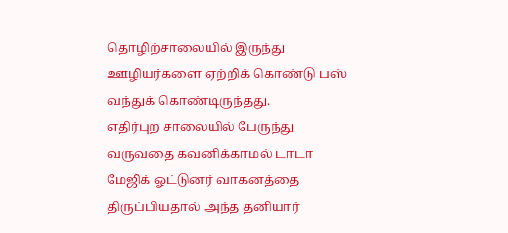தொழிற்சாலையில் இருந்து ஊழியர்களை ஏற்றிக் கொண்டு பஸ் வந்துக் கொண்டிருந்தது.
எதிர்புற சாலையில் பேருந்து வருவதை கவனிக்காமல் டாடா மேஜிக் ஓட்டுனர் வாகனத்தை திருப்பியதால் அந்த தனியார்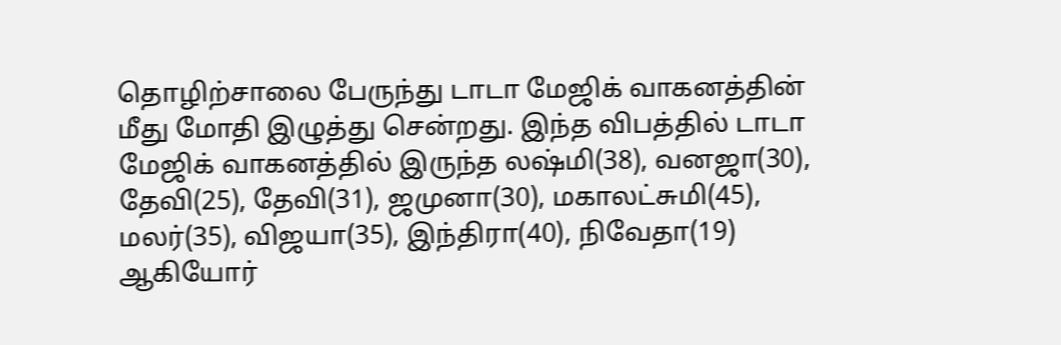தொழிற்சாலை பேருந்து டாடா மேஜிக் வாகனத்தின் மீது மோதி இழுத்து சென்றது. இந்த விபத்தில் டாடா மேஜிக் வாகனத்தில் இருந்த லஷ்மி(38), வனஜா(30), தேவி(25), தேவி(31), ஜமுனா(30), மகாலட்சுமி(45), மலர்(35), விஜயா(35), இந்திரா(40), நிவேதா(19) ஆகியோர்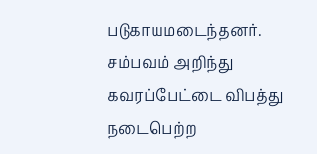படுகாயமடைந்தனர்.
சம்பவம் அறிந்து கவரப்பேட்டை விபத்து நடைபெற்ற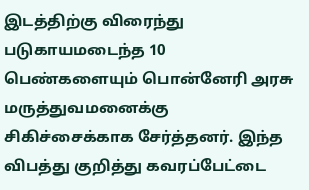இடத்திற்கு விரைந்து படுகாயமடைந்த 10 பெண்களையும் பொன்னேரி அரசு மருத்துவமனைக்கு சிகிச்சைக்காக சேர்த்தனர். இந்த விபத்து குறித்து கவரப்பேட்டை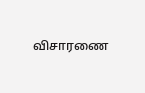விசாரணை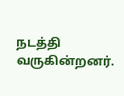நடத்தி வருகின்றனர்.